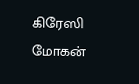கிரேஸி மோகன்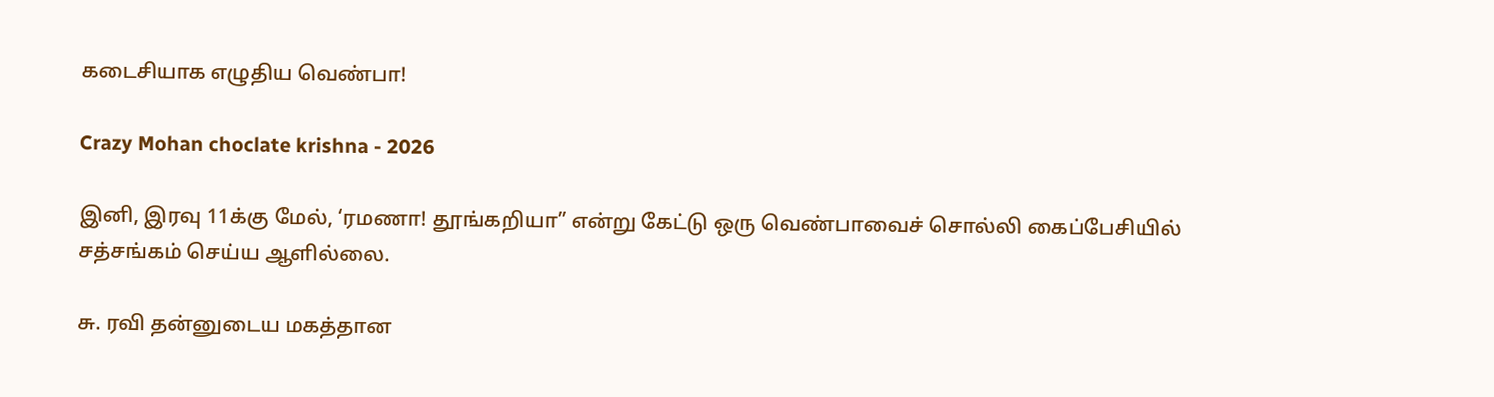கடைசியாக எழுதிய வெண்பா!

Crazy Mohan choclate krishna - 2026

இனி, இரவு 11க்கு மேல், ‘ரமணா! தூங்கறியா” என்று கேட்டு ஒரு வெண்பாவைச் சொல்லி கைப்பேசியில் சத்சங்கம் செய்ய ஆளில்லை.

சு. ரவி தன்னுடைய மகத்தான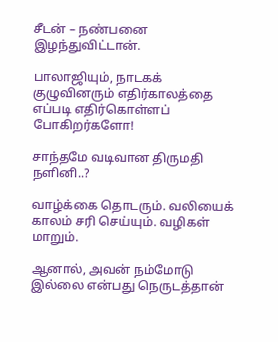சீடன் – நண்பனை இழந்துவிட்டான்.

பாலாஜியும், நாடகக் குழுவினரும் எதிர்காலத்தை எப்படி எதிர்கொள்ளப் போகிறர்களோ!

சாந்தமே வடிவான திருமதி நளினி..?

வாழ்க்கை தொடரும். வலியைக் காலம் சரி செய்யும். வழிகள் மாறும்.

ஆனால், அவன் நம்மோடு இல்லை என்பது நெருடத்தான்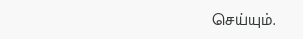செய்யும்.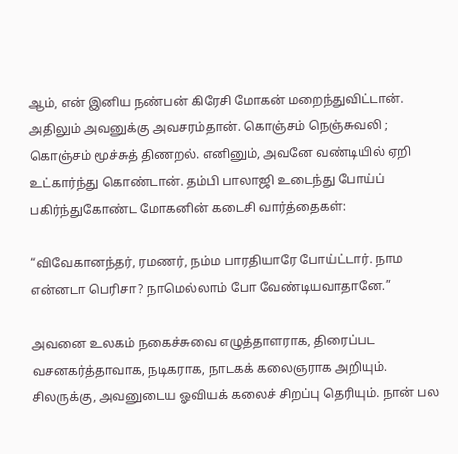ஆம், என் இனிய நண்பன் கிரேசி மோகன் மறைந்துவிட்டான். அதிலும் அவனுக்கு அவசரம்தான். கொஞ்சம் நெஞ்சுவலி ; கொஞ்சம் மூச்சுத் திணறல். எனினும், அவனே வண்டியில் ஏறி உட்கார்ந்து கொண்டான். தம்பி பாலாஜி உடைந்து போய்ப் பகிர்ந்துகோண்ட மோகனின் கடைசி வார்த்தைகள்:

“விவேகானந்தர், ரமணர், நம்ம பாரதியாரே போய்ட்டார். நாம என்னடா பெரிசா? நாமெல்லாம் போ வேண்டியவாதானே.”

அவனை உலகம் நகைச்சுவை எழுத்தாளராக, திரைப்பட வசனகர்த்தாவாக, நடிகராக, நாடகக் கலைஞராக அறியும். சிலருக்கு, அவனுடைய ஓவியக் கலைச் சிறப்பு தெரியும். நான் பல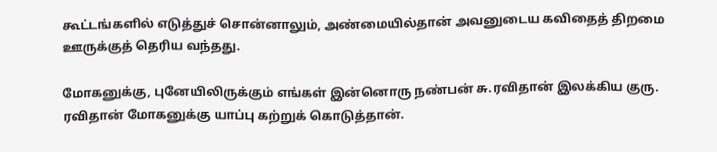கூட்டங்களில் எடுத்துச் சொன்னாலும், அண்மையில்தான் அவனுடைய கவிதைத் திறமை ஊருக்குத் தெரிய வந்தது.

மோகனுக்கு, புனேயிலிருக்கும் எங்கள் இன்னொரு நண்பன் சு.ரவிதான் இலக்கிய குரு. ரவிதான் மோகனுக்கு யாப்பு கற்றுக் கொடுத்தான்.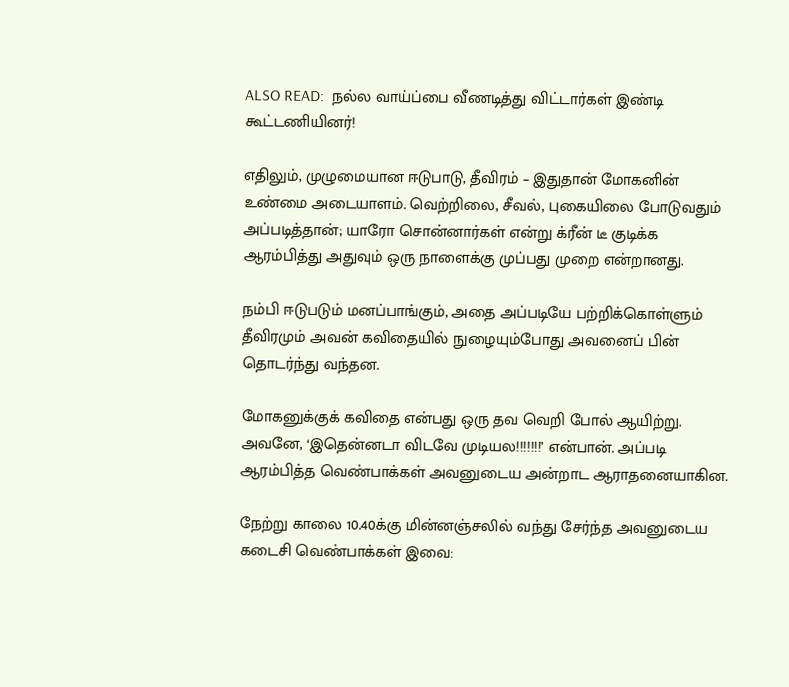ALSO READ:  நல்ல வாய்ப்பை வீணடித்து விட்டார்கள் இண்டி கூட்டணியினர்!

எதிலும், முழுமையான ஈடுபாடு, தீவிரம் – இதுதான் மோகனின் உண்மை அடையாளம். வெற்றிலை, சீவல், புகையிலை போடுவதும் அப்படித்தான்; யாரோ சொன்னார்கள் என்று க்ரீன் டீ குடிக்க ஆரம்பித்து அதுவும் ஒரு நாளைக்கு முப்பது முறை என்றானது.

நம்பி ஈடுபடும் மனப்பாங்கும், அதை அப்படியே பற்றிக்கொள்ளும் தீவிரமும் அவன் கவிதையில் நுழையும்போது அவனைப் பின் தொடர்ந்து வந்தன.

மோகனுக்குக் கவிதை என்பது ஒரு தவ வெறி போல் ஆயிற்று. அவனே, ‘இதென்னடா விடவே முடியல!!!!!!!’ என்பான். அப்படி ஆரம்பித்த வெண்பாக்கள் அவனுடைய அன்றாட ஆராதனையாகின.

நேற்று காலை 10.40க்கு மின்னஞ்சலில் வந்து சேர்ந்த அவனுடைய கடைசி வெண்பாக்கள் இவை: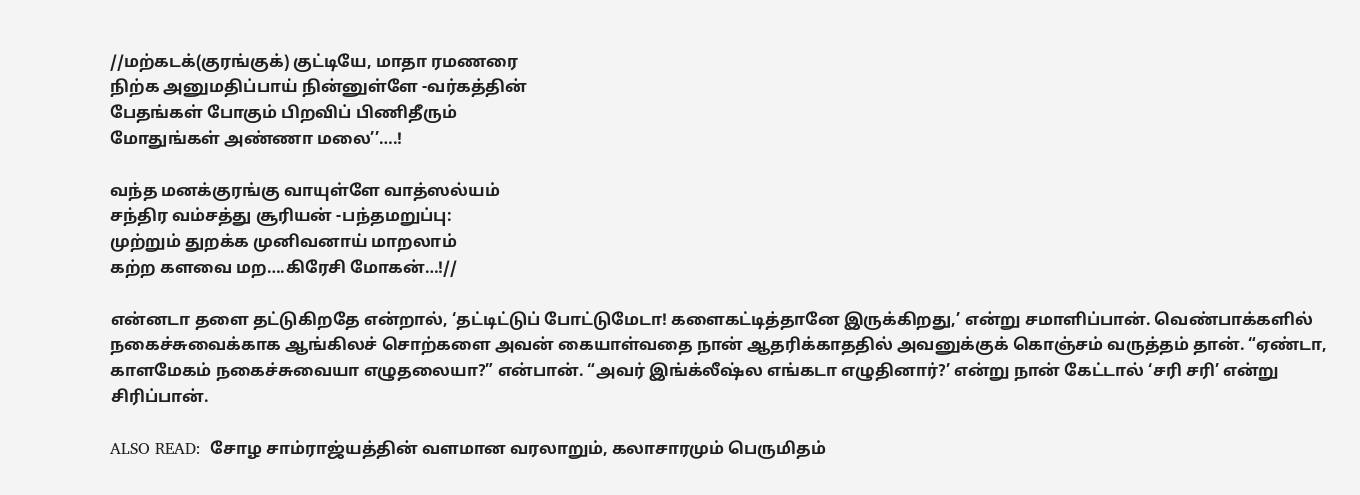//மற்கடக்(குரங்குக்) குட்டியே, மாதா ரமணரை
நிற்க அனுமதிப்பாய் நின்னுள்ளே -வர்கத்தின்
பேதங்கள் போகும் பிறவிப் பிணிதீரும்
மோதுங்கள் அண்ணா மலை’’….!

வந்த மனக்குரங்கு வாயுள்ளே வாத்ஸல்யம்
சந்திர வம்சத்து சூரியன் -பந்தமறுப்பு:
முற்றும் துறக்க முனிவனாய் மாறலாம்
கற்ற களவை மற….கிரேசி மோகன்…!//

என்னடா தளை தட்டுகிறதே என்றால், ‘தட்டிட்டுப் போட்டுமேடா! களைகட்டித்தானே இருக்கிறது,’ என்று சமாளிப்பான். வெண்பாக்களில் நகைச்சுவைக்காக ஆங்கிலச் சொற்களை அவன் கையாள்வதை நான் ஆதரிக்காததில் அவனுக்குக் கொஞ்சம் வருத்தம் தான். “ஏண்டா, காளமேகம் நகைச்சுவையா எழுதலையா?” என்பான். “அவர் இங்க்லீஷ்ல எங்கடா எழுதினார்?’ என்று நான் கேட்டால் ‘சரி சரி’ என்று சிரிப்பான்.

ALSO READ:  சோழ சாம்ராஜ்யத்தின் வளமான வரலாறும், கலாசாரமும் பெருமிதம்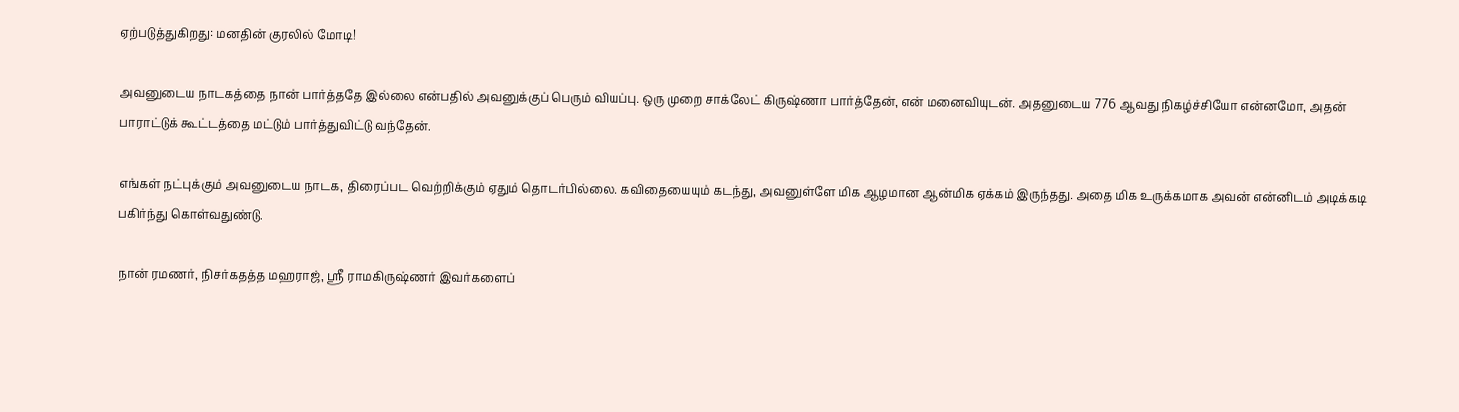ஏற்படுத்துகிறது: மனதின் குரலில் மோடி!

அவனுடைய நாடகத்தை நான் பார்த்ததே இல்லை என்பதில் அவனுக்குப் பெரும் வியப்பு. ஒரு முறை சாக்லேட் கிருஷ்ணா பார்த்தேன், என் மனைவியுடன். அதனுடைய 776 ஆவது நிகழ்ச்சியோ என்னமோ, அதன் பாராட்டுக் கூட்டத்தை மட்டும் பார்த்துவிட்டு வந்தேன்.

எங்கள் நட்புக்கும் அவனுடைய நாடக, திரைப்பட வெற்றிக்கும் ஏதும் தொடர்பில்லை. கவிதையையும் கடந்து, அவனுள்ளே மிக ஆழமான ஆன்மிக ஏக்கம் இருந்தது. அதை மிக உருக்கமாக அவன் என்னிடம் அடிக்கடி பகிர்ந்து கொள்வதுண்டு.

நான் ரமணர், நிசர்கதத்த மஹராஜ், ஸ்ரீ ராமகிருஷ்ணர் இவர்களைப்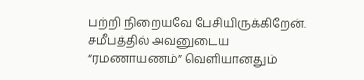பற்றி நிறையவே பேசியிருக்கிறேன். சமீபத்தில் அவனுடைய “ரமணாயணம்” வெளியானதும்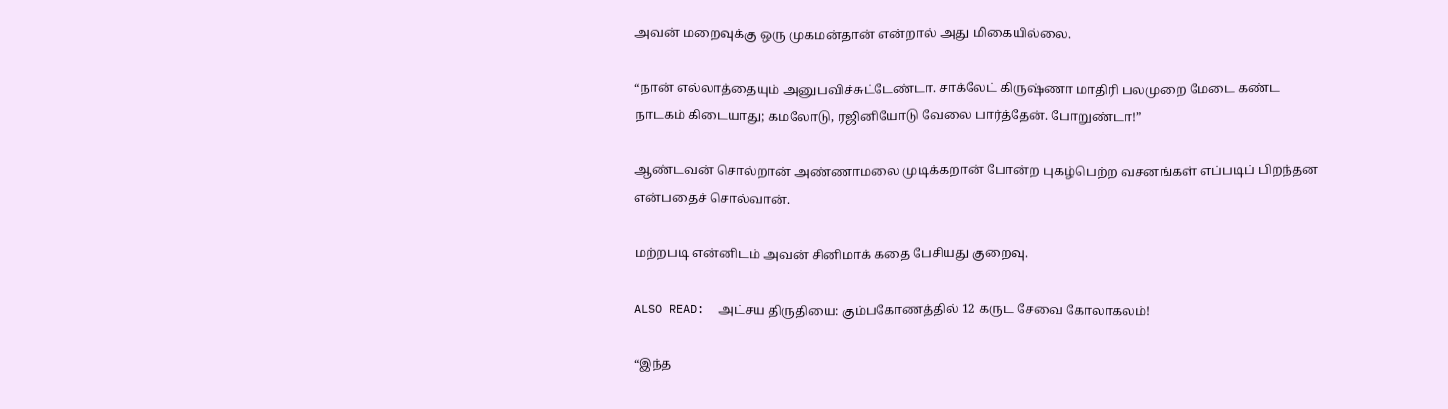அவன் மறைவுக்கு ஒரு முகமன்தான் என்றால் அது மிகையில்லை.

“நான் எல்லாத்தையும் அனுபவிச்சுட்டேண்டா. சாக்லேட் கிருஷ்ணா மாதிரி பலமுறை மேடை கண்ட நாடகம் கிடையாது; கமலோடு, ரஜினியோடு வேலை பார்த்தேன். போறுண்டா!”

ஆண்டவன் சொல்றான் அண்ணாமலை முடிக்கறான் போன்ற புகழ்பெற்ற வசனங்கள் எப்படிப் பிறந்தன என்பதைச் சொல்வான்.

மற்றபடி என்னிடம் அவன் சினிமாக் கதை பேசியது குறைவு.

ALSO READ:  அட்சய திருதியை: கும்பகோணத்தில் 12 கருட சேவை கோலாகலம்!

“இந்த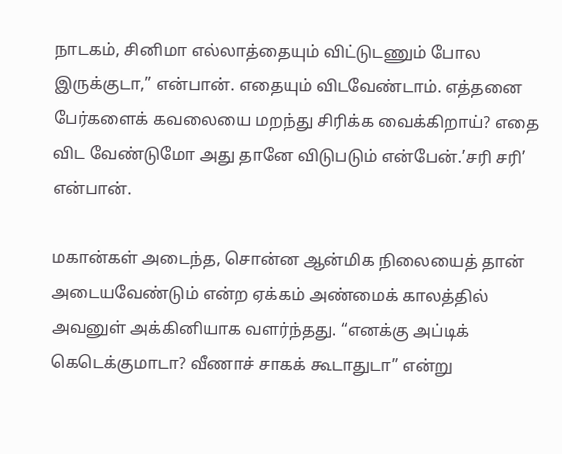நாடகம், சினிமா எல்லாத்தையும் விட்டுடணும் போல இருக்குடா,” என்பான். எதையும் விடவேண்டாம். எத்தனை பேர்களைக் கவலையை மறந்து சிரிக்க வைக்கிறாய்? எதை விட வேண்டுமோ அது தானே விடுபடும் என்பேன்.’சரி சரி’ என்பான்.

மகான்கள் அடைந்த, சொன்ன ஆன்மிக நிலையைத் தான் அடையவேண்டும் என்ற ஏக்கம் அண்மைக் காலத்தில் அவனுள் அக்கினியாக வளர்ந்தது. “எனக்கு அப்டிக் கெடெக்குமாடா? வீணாச் சாகக் கூடாதுடா” என்று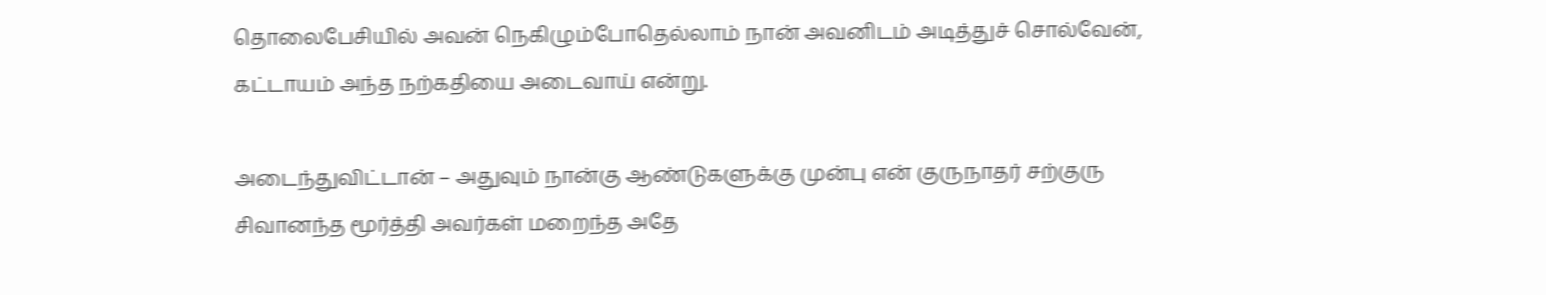தொலைபேசியில் அவன் நெகிழும்போதெல்லாம் நான் அவனிடம் அடித்துச் சொல்வேன், கட்டாயம் அந்த நற்கதியை அடைவாய் என்று.

அடைந்துவிட்டான் – அதுவும் நான்கு ஆண்டுகளுக்கு முன்பு என் குருநாதர் சற்குரு சிவானந்த மூர்த்தி அவர்கள் மறைந்த அதே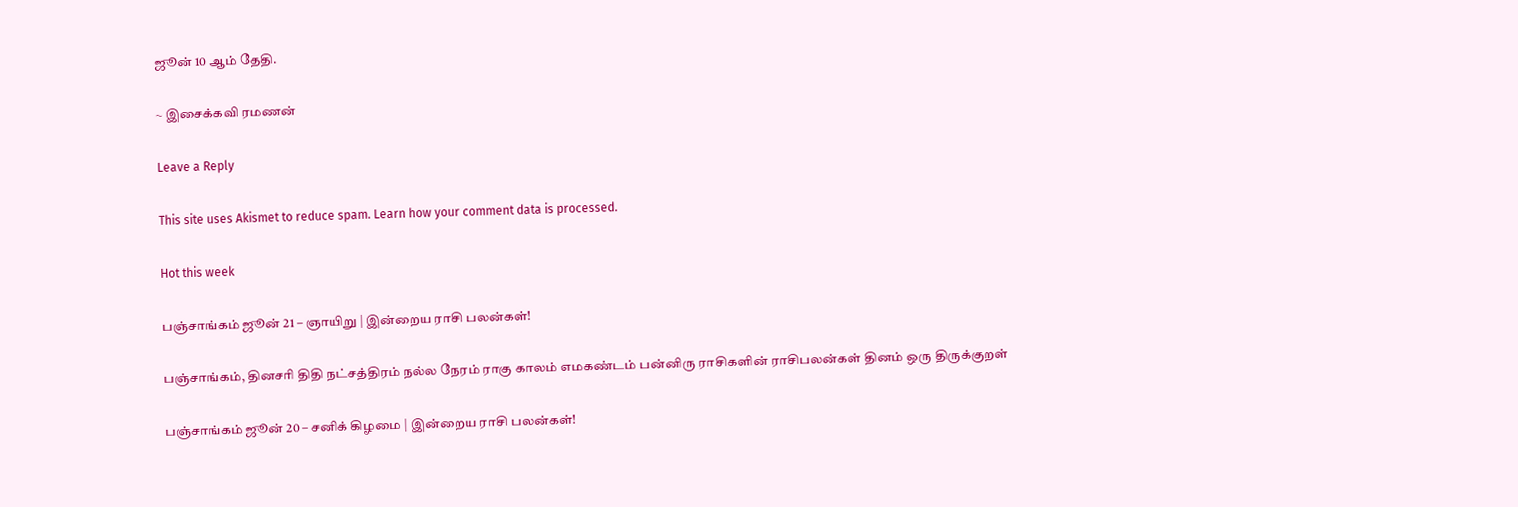ஜூன் 10 ஆம் தேதி.

~ இசைக்கவி ரமணன்

Leave a Reply

This site uses Akismet to reduce spam. Learn how your comment data is processed.

Hot this week

பஞ்சாங்கம் ஜூன் 21 – ஞாயிறு | இன்றைய ராசி பலன்கள்!

பஞ்சாங்கம், தினசரி திதி நட்சத்திரம் நல்ல நேரம் ராகு காலம் எமகண்டம் பன்னிரு ராசிகளின் ராசிபலன்கள் தினம் ஒரு திருக்குறள்

பஞ்சாங்கம் ஜூன் 20 – சனிக் கிழமை | இன்றைய ராசி பலன்கள்!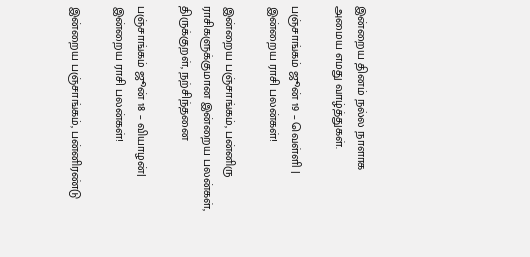இன்றைய தினம் நல்ல நாளாக அமைய எமது வாழ்த்துகள்.

பஞ்சாங்கம் ஜூன் 19 – வெள்ளி | இன்றைய ராசி பலன்கள்!

இன்றைய பஞ்சாங்கம், பன்னிரு ராசிகளுக்குமான இன்றைய பலன்கள், திருக்குறள், நற்சிந்தனை

பஞ்சாங்கம் ஜூன் 18 – வியாழன்| இன்றைய ராசி பலன்கள்!

இன்றைய பஞ்சாங்கம், பன்னிரண்டு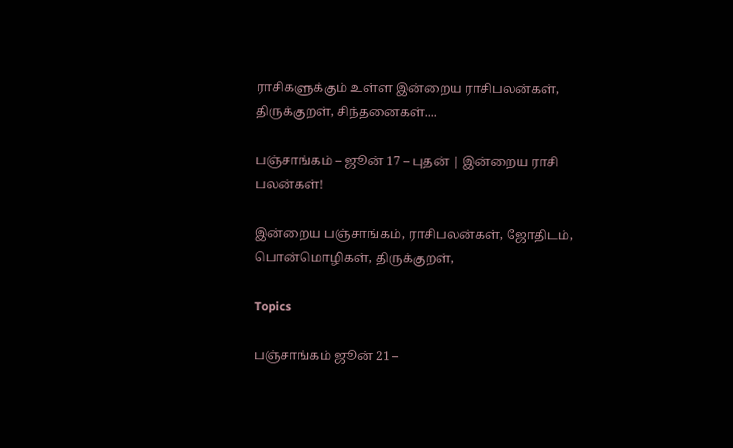ராசிகளுக்கும் உள்ள இன்றைய ராசிபலன்கள், திருக்குறள், சிந்தனைகள்....

பஞ்சாங்கம் – ஜூன் 17 – புதன் | இன்றைய ராசி பலன்கள்!

இன்றைய பஞ்சாங்கம், ராசிபலன்கள், ஜோதிடம், பொன்மொழிகள், திருக்குறள்,

Topics

பஞ்சாங்கம் ஜூன் 21 –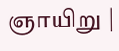ஞாயிறு |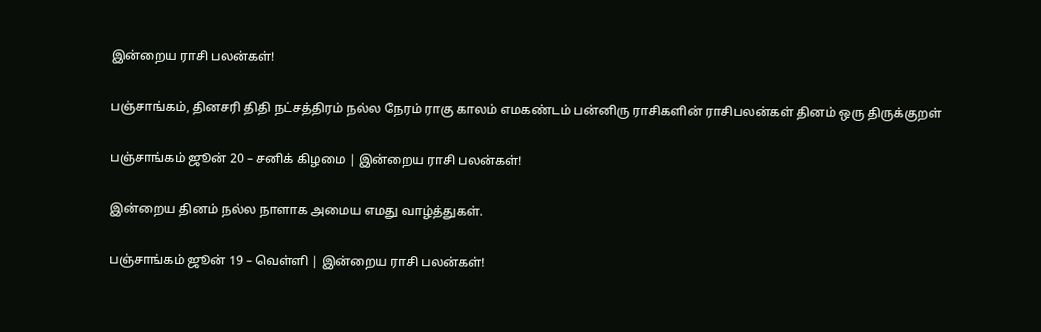இன்றைய ராசி பலன்கள்!

பஞ்சாங்கம், தினசரி திதி நட்சத்திரம் நல்ல நேரம் ராகு காலம் எமகண்டம் பன்னிரு ராசிகளின் ராசிபலன்கள் தினம் ஒரு திருக்குறள்

பஞ்சாங்கம் ஜூன் 20 – சனிக் கிழமை | இன்றைய ராசி பலன்கள்!

இன்றைய தினம் நல்ல நாளாக அமைய எமது வாழ்த்துகள்.

பஞ்சாங்கம் ஜூன் 19 – வெள்ளி | இன்றைய ராசி பலன்கள்!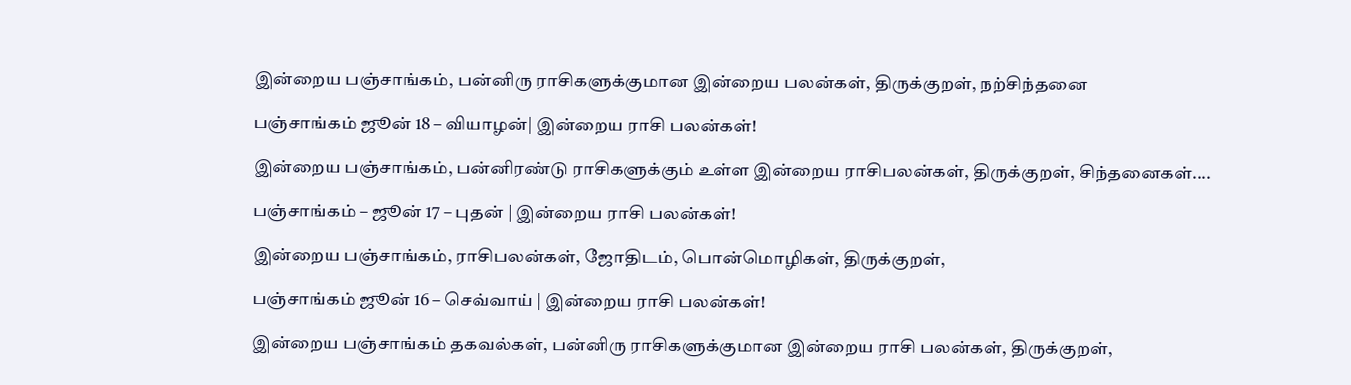இன்றைய பஞ்சாங்கம், பன்னிரு ராசிகளுக்குமான இன்றைய பலன்கள், திருக்குறள், நற்சிந்தனை

பஞ்சாங்கம் ஜூன் 18 – வியாழன்| இன்றைய ராசி பலன்கள்!

இன்றைய பஞ்சாங்கம், பன்னிரண்டு ராசிகளுக்கும் உள்ள இன்றைய ராசிபலன்கள், திருக்குறள், சிந்தனைகள்....

பஞ்சாங்கம் – ஜூன் 17 – புதன் | இன்றைய ராசி பலன்கள்!

இன்றைய பஞ்சாங்கம், ராசிபலன்கள், ஜோதிடம், பொன்மொழிகள், திருக்குறள்,

பஞ்சாங்கம் ஜூன் 16 – செவ்வாய் | இன்றைய ராசி பலன்கள்!

இன்றைய பஞ்சாங்கம் தகவல்கள், பன்னிரு ராசிகளுக்குமான இன்றைய ராசி பலன்கள், திருக்குறள்,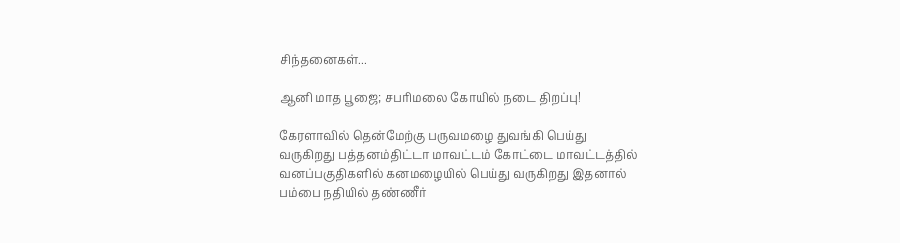சிந்தனைகள்...

ஆனி மாத பூஜை; சபரிமலை கோயில் நடை திறப்பு!

கேரளாவில் தென்மேற்கு பருவமழை துவங்கி பெய்து வருகிறது பத்தனம்திட்டா மாவட்டம் கோட்டை மாவட்டத்தில் வனப்பகுதிகளில் கனமழையில் பெய்து வருகிறது இதனால் பம்பை நதியில் தண்ணீர்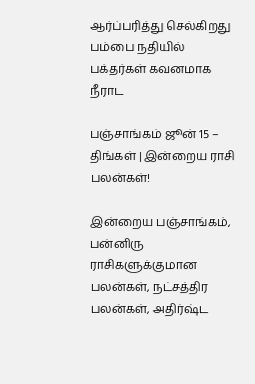ஆர்ப்பரித்து செல்கிறது பம்பை நதியில் பக்தர்கள் கவனமாக நீராட

பஞ்சாங்கம் ஜூன் 15 – திங்கள் | இன்றைய ராசி பலன்கள்!

இன்றைய பஞ்சாங்கம், பன்னிரு ராசிகளுக்குமான பலன்கள், நட்சத்திர பலன்கள், அதிர்ஷ்ட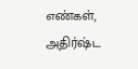எண்கள், அதிர்ஷ்ட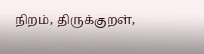நிறம், திருக்குறள்,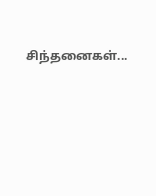சிந்தனைகள்...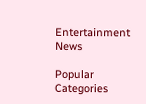Entertainment News

Popular Categories